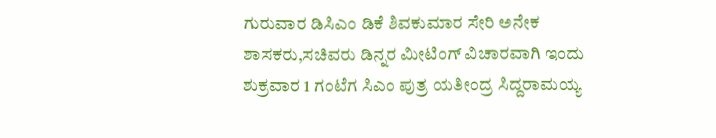ಗುರುವಾರ ಡಿಸಿಎಂ ಡಿಕೆ ಶಿವಕುಮಾರ ಸೇರಿ ಅನೇಕ ಶಾಸಕರು,ಸಚಿವರು ಡಿನ್ನರ ಮೀಟಿಂಗ್ ವಿಚಾರವಾಗಿ ಇಂದು ಶುಕ್ರವಾರ 1 ಗಂಟೆಗ ಸಿಎಂ ಪುತ್ರ ಯತೀಂದ್ರ ಸಿದ್ದರಾಮಯ್ಯ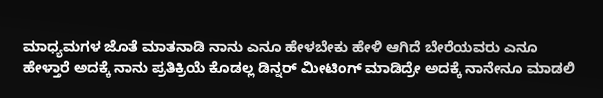ಮಾಧ್ಯಮಗಳ ಜೊತೆ ಮಾತನಾಡಿ ನಾನು ಎನೂ ಹೇಳಬೇಕು ಹೇಳಿ ಆಗಿದೆ ಬೇರೆಯವರು ಎನೂ ಹೇಳ್ತಾರೆ ಅದಕ್ಕೆ ನಾನು ಪ್ರತಿಕ್ರಿಯೆ ಕೊಡಲ್ಲ ಡಿನ್ನರ್ ಮೀಟಿಂಗ್ ಮಾಡಿದ್ರೇ ಅದಕ್ಕೆ ನಾನೇನೂ ಮಾಡಲಿ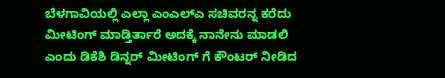ಬೆಳಗಾವಿಯಲ್ಲಿ ಎಲ್ಲಾ ಎಂಎಲ್ಎ ಸಚಿವರನ್ನ ಕರೆದು ಮೀಟಿಂಗ್ ಮಾಡ್ತಿರ್ತಾರೆ ಅದಕ್ಕೆ ನಾನೇನು ಮಾಡಲಿ ಎಂದು ಡಿಕೆಶಿ ಡಿನ್ನರ್ ಮೀಟಿಂಗ್ ಗೆ ಕೌಂಟರ್ ನೀಡಿದ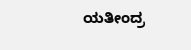ಯತೀಂದ್ರ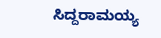ಸಿದ್ದರಾಮಯ್ಯ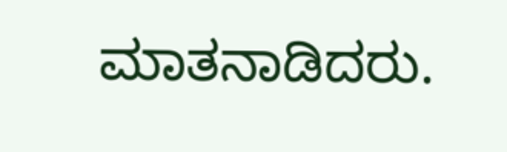ಮಾತನಾಡಿದರು.